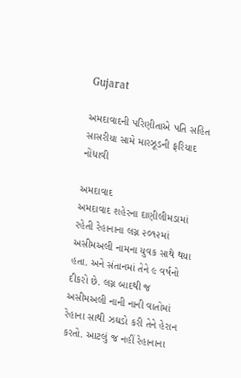Gujarat

અમદાવાદની પરિણીતાએ પતિ સહિત સાસરીયા સામે મારઝૂડની ફરિયાદ નોંધાવી

અમદાવાદ
અમદાવાદ શહેરના દાણીલીમડામાં રહેતી રેહાનાના લગ્ન ૨૦૧૨માં અસીમઅલી નામના યુવક સાથે થયા હતા. અને સંતાનમાં તેને ૯ વર્ષનો દીકરો છે. લગ્ન બાદથી જ અસીમઅલી નાની નાની વાતોમાં રેહાના સાથી ઝઘડો કરી તેને હેરાન કરતો. આટલું જ નહીં રેહાનાના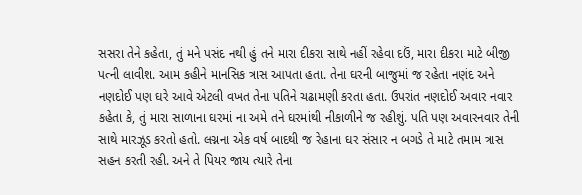સસરા તેને કહેતા, તું મને પસંદ નથી હું તને મારા દીકરા સાથે નહીં રહેવા દઉં, મારા દીકરા માટે બીજી પત્ની લાવીશ. આમ કહીને માનસિક ત્રાસ આપતા હતા. તેના ઘરની બાજુમાં જ રહેતા નણંદ અને નણદોઈ પણ ઘરે આવે એટલી વખત તેના પતિને ચઢામણી કરતા હતા. ઉપરાંત નણદોઈ અવાર નવાર કહેતા કે, તું મારા સાળાના ઘરમાં ના અમે તને ઘરમાંથી નીકાળીને જ રહીશું. પતિ પણ અવારનવાર તેની સાથે મારઝૂડ કરતો હતો. લગ્નના એક વર્ષ બાદથી જ રેહાના ઘર સંસાર ન બગડે તે માટે તમામ ત્રાસ સહન કરતી રહી. અને તે પિયર જાય ત્યારે તેના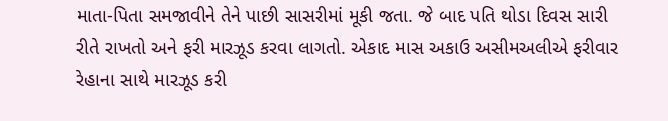માતા-પિતા સમજાવીને તેને પાછી સાસરીમાં મૂકી જતા. જે બાદ પતિ થોડા દિવસ સારી રીતે રાખતો અને ફરી મારઝૂડ કરવા લાગતો. એકાદ માસ અકાઉ અસીમઅલીએ ફરીવાર રેહાના સાથે મારઝૂડ કરી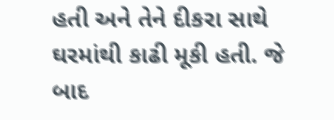હતી અને તેને દીકરા સાથે ઘરમાંથી કાઢી મૂકી હતી. જે બાદ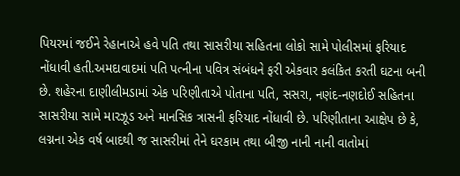પિયરમાં જઈને રેહાનાએ હવે પતિ તથા સાસરીયા સહિતના લોકો સામે પોલીસમાં ફરિયાદ નોંધાવી હતી.અમદાવાદમાં પતિ પત્નીના પવિત્ર સંબંધને ફરી એકવાર કલંકિત કરતી ઘટના બની છે. શહેરના દાણીલીમડામાં એક પરિણીતાએ પોતાના પતિ, સસરા, નણંદ-નણદોઈ સહિતના સાસરીયા સામે મારઝૂડ અને માનસિક ત્રાસની ફરિયાદ નોંધાવી છે. પરિણીતાના આક્ષેપ છે કે, લગ્નના એક વર્ષ બાદથી જ સાસરીમાં તેને ઘરકામ તથા બીજી નાની નાની વાતોમાં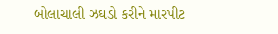બોલાચાલી ઝઘડો કરીને મારપીટ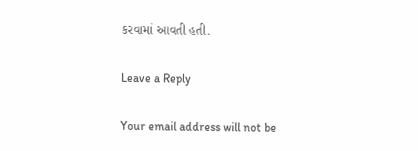કરવામાં આવતી હતી.

Leave a Reply

Your email address will not be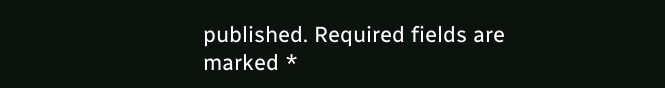published. Required fields are marked *